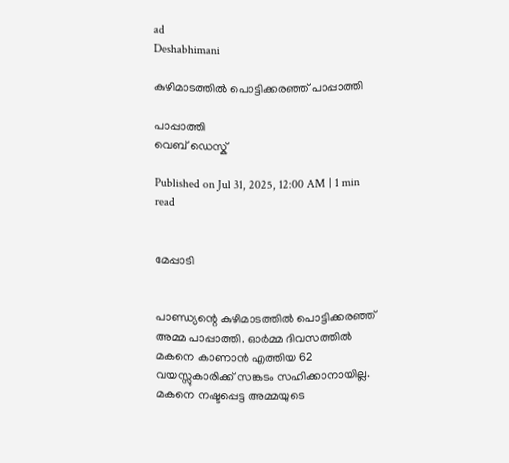ad
Deshabhimani

കുഴിമാടത്തിൽ പൊട്ടിക്കരഞ്ഞ് പാപ്പാത്തി

പാപ്പാത്തി
വെബ് ഡെസ്ക്

Published on Jul 31, 2025, 12:00 AM | 1 min read


മേപ്പാടി


പാണ്ഡ്യന്റെ കുഴിമാടത്തിൽ പൊട്ടിക്കരഞ്ഞ് അമ്മ പാപ്പാത്തി. ഓർമ്മ ദിവസത്തിൽ മകനെ കാണാൻ എത്തിയ 62 വയസ്സുകാരിക്ക് സങ്കടം സഹിക്കാനായില്ല. മകനെ നഷ്ടപ്പെട്ട അമ്മയുടെ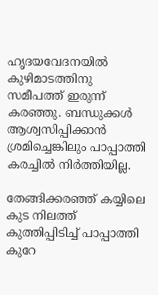ഹൃദയവേദനയിൽ കുഴിമാടത്തിനു സമീപത്ത് ഇരുന്ന് കരഞ്ഞു. ബന്ധുക്കൾ ആശ്വസിപ്പിക്കാൻ ശ്രമിച്ചെങ്കിലും പാപ്പാത്തി കരച്ചിൽ നിർത്തിയില്ല.

തേങ്ങിക്കരഞ്ഞ് കയ്യിലെ കുട നിലത്ത് കുത്തിപ്പിടിച്ച് പാപ്പാത്തി കുറേ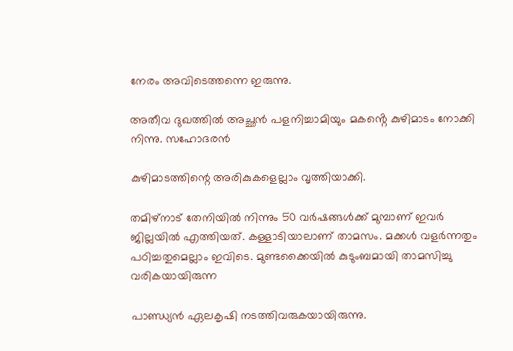നേരം അവിടെത്തന്നെ ഇരുന്നു.

അതീവ ദുഖത്തിൽ അച്ഛൻ പളനിച്ചാമിയും മകൻ്റെ കുഴിമാടം നോക്കി നിന്നു. സഹോദരൻ

കുഴിമാടത്തിന്റെ അരികുകളെല്ലാം വൃത്തിയാക്കി.

തമിഴ്നാട് തേനിയിൽ നിന്നും 50 വർഷങ്ങൾക്ക് മുമ്പാണ് ഇവർ ജില്ലയിൽ എത്തിയത്. കള്ളാടിയാലാണ് താമസം. മക്കൾ വളർന്നതും പഠിച്ചതുമെല്ലാം ഇവിടെ. മുണ്ടക്കൈയിൽ കുടുംബമായി താമസിച്ചു വരികയായിരുന്ന

പാണ്ഡ്യൻ ഏലകൃഷി നടത്തിവരുകയായിരുന്നു.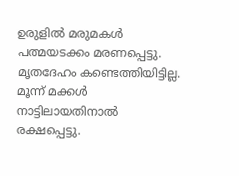ഉരുളിൽ മരുമകൾ പത്മയടക്കം മരണപ്പെട്ടു. മൃതദേഹം കണ്ടെത്തിയിട്ടില്ല. മൂന്ന് മക്കൾ നാട്ടിലായതിനാൽ രക്ഷപ്പെട്ടു.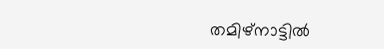തമിഴ്നാട്ടിൽ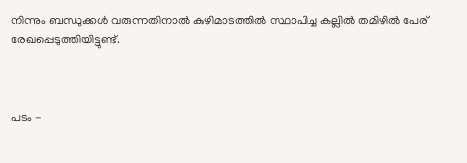നിന്നും ബന്ധുക്കൾ വരുന്നതിനാൽ കുഴിമാടത്തിൽ സ്ഥാപിച്ച കല്ലിൽ തമിഴിൽ പേര് രേഖപ്പെടുത്തിയിട്ടുണ്ട്.



പടം -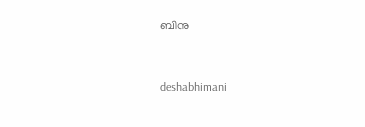ബിനു



deshabhimani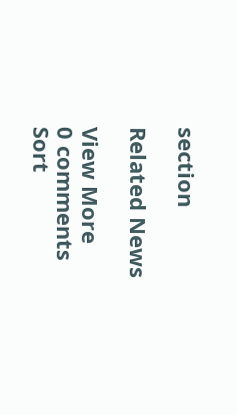section

Related News

View More
0 comments
Sort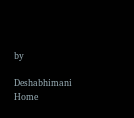by

Deshabhimani
Home